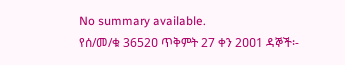No summary available.
የሰ/መ/ቁ 3652ዐ ጥቅምት 27 ቀን 2ዐዐ1 ዳኞች፡-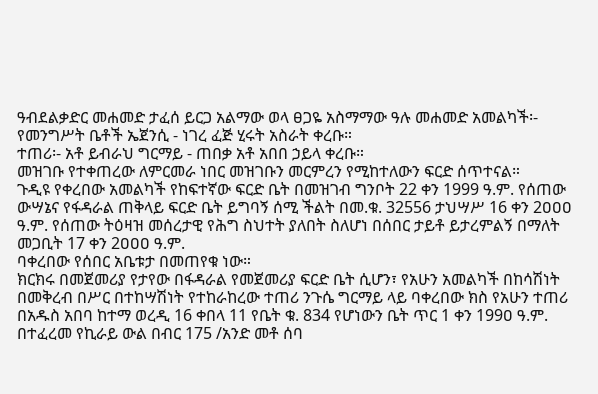ዓብደልቃድር መሐመድ ታፈሰ ይርጋ አልማው ወላ ፀጋዬ አስማማው ዓሉ መሐመድ አመልካች፡- የመንግሥት ቤቶች ኤጀንሲ - ነገረ ፈጅ ሂሩት አስራት ቀረቡ።
ተጠሪ፡- አቶ ይብራህ ግርማይ - ጠበቃ አቶ አበበ ኃይላ ቀረቡ።
መዝገቡ የተቀጠረው ለምርመራ ነበር መዝገቡን መርምረን የሚከተለውን ፍርድ ሰጥተናል።
ጉዲዩ የቀረበው አመልካች የከፍተኛው ፍርድ ቤት በመዝገብ ግንቦት 22 ቀን 1999 ዓ.ም. የሰጠው ውሣኔና የፋዳራል ጠቅላይ ፍርድ ቤት ይግባኝ ሰሚ ችልት በመ.ቁ. 32556 ታህሣሥ 16 ቀን 2ዐዐዐ ዓ.ም. የሰጠው ትዕዛዝ መሰረታዊ የሕግ ስህተት ያለበት ስለሆነ በሰበር ታይቶ ይታረምልኝ በማለት መጋቢት 17 ቀን 2ዐዐዐ ዓ.ም.
ባቀረበው የሰበር አቤቱታ በመጠየቁ ነው።
ክርክሩ በመጀመሪያ የታየው በፋዳራል የመጀመሪያ ፍርድ ቤት ሲሆን፣ የአሁን አመልካች በከሳሽነት በመቅረብ በሥር በተከሣሽነት የተከራከረው ተጠሪ ንጉሴ ግርማይ ላይ ባቀረበው ክስ የአሁን ተጠሪ በአዱስ አበባ ከተማ ወረዲ 16 ቀበላ 11 የቤት ቁ. 834 የሆነውን ቤት ጥር 1 ቀን 199ዐ ዓ.ም. በተፈረመ የኪራይ ውል በብር 175 /አንድ መቶ ሰባ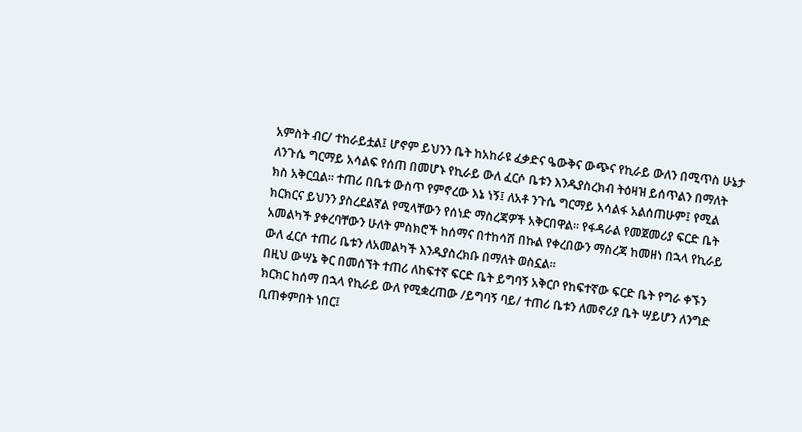አምስት ብር/ ተከራይቷል፤ ሆኖም ይህንን ቤት ከአከራዩ ፈቃድና ዔውቅና ውጭና የኪራይ ውለን በሚጥስ ሁኔታ ለንጉሴ ግርማይ አሳልፍ የሰጠ በመሆኑ የኪራይ ውለ ፈርሶ ቤቱን እንዱያስረክብ ትዕዛዝ ይሰጥልን በማለት ክስ አቅርቧል። ተጠሪ በቤቱ ውስጥ የምኖረው እኔ ነኝ፤ ለአቶ ንጉሴ ግርማይ አሳልፋ አልሰጠሁም፤ የሚል ክርክርና ይህንን ያስረደልኛል የሚላቸውን የሰነድ ማስረጃዎች አቅርበዋል። የፋዳራል የመጀመሪያ ፍርድ ቤት አመልካች ያቀረባቸውን ሁለት ምስክሮች ከሰማና በተከሳሽ በኩል የቀረበውን ማስረጃ ከመዘነ በኋላ የኪራይ ውለ ፈርሶ ተጠሪ ቤቱን ለአመልካች እንዱያስረክቡ በማለት ወስኗል።
በዚህ ውሣኔ ቅር በመሰኘት ተጠሪ ለከፍተኛ ፍርድ ቤት ይግባኝ አቅርቦ የከፍተኛው ፍርድ ቤት የግራ ቀኙን ክርክር ከሰማ በኋላ የኪራይ ውለ የሚቋረጠው /ይግባኝ ባይ/ ተጠሪ ቤቱን ለመኖሪያ ቤት ሣይሆን ለንግድ ቢጠቀምበት ነበር፤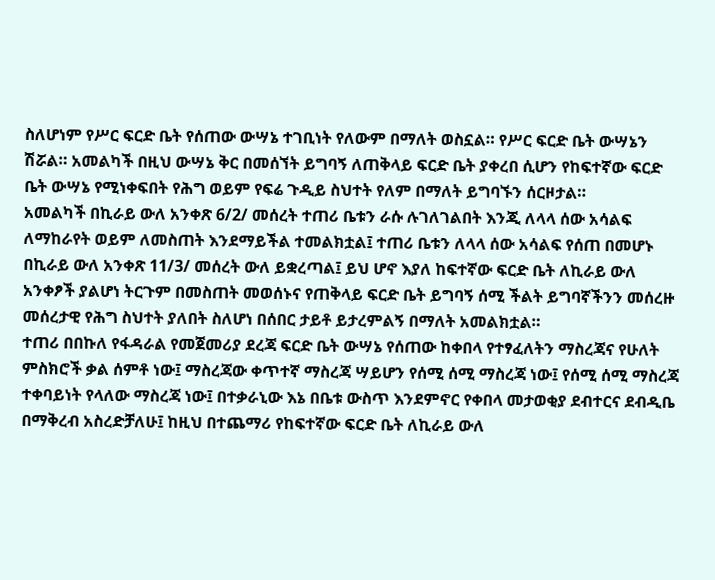ስለሆነም የሥር ፍርድ ቤት የሰጠው ውሣኔ ተገቢነት የለውም በማለት ወስኗል። የሥር ፍርድ ቤት ውሣኔን ሽሯል። አመልካች በዚህ ውሣኔ ቅር በመሰኘት ይግባኝ ለጠቅላይ ፍርድ ቤት ያቀረበ ሲሆን የከፍተኛው ፍርድ ቤት ውሣኔ የሚነቀፍበት የሕግ ወይም የፍሬ ጉዲይ ስህተት የለም በማለት ይግባኙን ሰርዞታል።
አመልካች በኪራይ ውለ አንቀጽ 6/2/ መሰረት ተጠሪ ቤቱን ራሱ ሉገለገልበት እንጂ ለላላ ሰው አሳልፍ ለማከራየት ወይም ለመስጠት እንደማይችል ተመልክቷል፤ ተጠሪ ቤቱን ለላላ ሰው አሳልፍ የሰጠ በመሆኑ በኪራይ ውለ አንቀጽ 11/3/ መሰረት ውለ ይቋረጣል፤ ይህ ሆኖ እያለ ከፍተኛው ፍርድ ቤት ለኪራይ ውለ አንቀፆች ያልሆነ ትርጉም በመስጠት መወሰኑና የጠቅላይ ፍርድ ቤት ይግባኝ ሰሚ ችልት ይግባኛችንን መሰረዙ መሰረታዊ የሕግ ስህተት ያለበት ስለሆነ በሰበር ታይቶ ይታረምልኝ በማለት አመልክቷል።
ተጠሪ በበኩለ የፋዳራል የመጀመሪያ ደረጃ ፍርድ ቤት ውሣኔ የሰጠው ከቀበላ የተፃፈለትን ማስረጃና የሁለት ምስክሮች ቃል ሰምቶ ነው፤ ማስረጃው ቀጥተኛ ማስረጃ ሣይሆን የሰሚ ሰሚ ማስረጃ ነው፤ የሰሚ ሰሚ ማስረጃ ተቀባይነት የላለው ማስረጃ ነው፤ በተቃራኒው እኔ በቤቱ ውስጥ እንደምኖር የቀበላ መታወቂያ ደብተርና ደብዲቤ በማቅረብ አስረድቻለሁ፤ ከዚህ በተጨማሪ የከፍተኛው ፍርድ ቤት ለኪራይ ውለ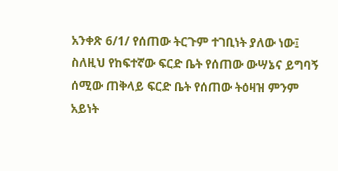አንቀጽ 6/1/ የሰጠው ትርጉም ተገቢነት ያለው ነው፤ ስለዚህ የከፍተኛው ፍርድ ቤት የሰጠው ውሣኔና ይግባኝ ሰሚው ጠቅላይ ፍርድ ቤት የሰጠው ትዕዛዝ ምንም አይነት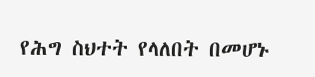የሕግ ስህተት የላለበት በመሆኑ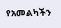የአመልካችን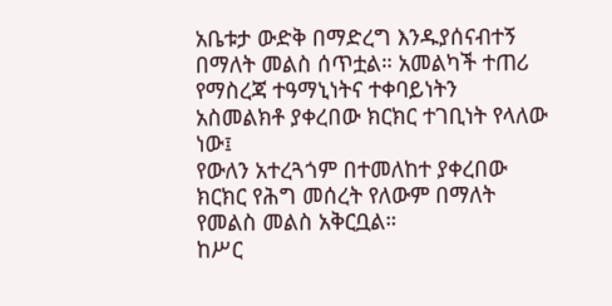አቤቱታ ውድቅ በማድረግ እንዱያሰናብተኝ በማለት መልስ ሰጥቷል። አመልካች ተጠሪ የማስረጃ ተዓማኒነትና ተቀባይነትን አስመልክቶ ያቀረበው ክርክር ተገቢነት የላለው ነው፤
የውለን አተረጓጎም በተመለከተ ያቀረበው ክርክር የሕግ መሰረት የለውም በማለት የመልስ መልስ አቅርቧል።
ከሥር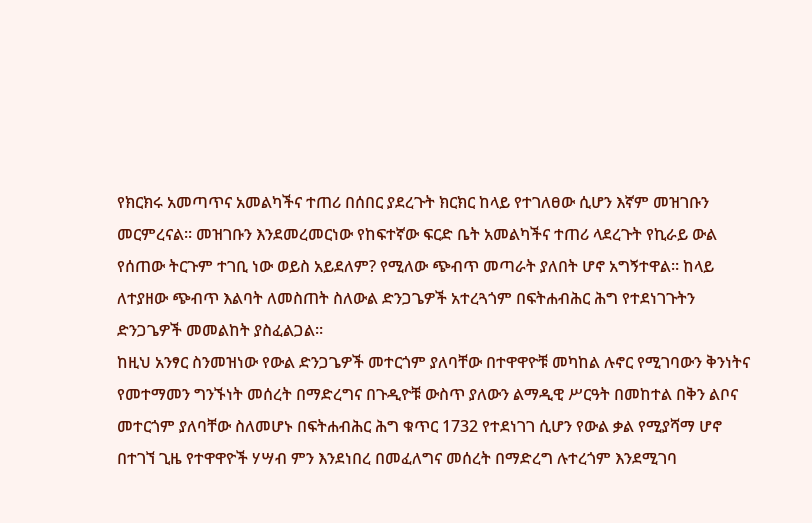የክርክሩ አመጣጥና አመልካችና ተጠሪ በሰበር ያደረጉት ክርክር ከላይ የተገለፀው ሲሆን እኛም መዝገቡን መርምረናል። መዝገቡን እንደመረመርነው የከፍተኛው ፍርድ ቤት አመልካችና ተጠሪ ላደረጉት የኪራይ ውል የሰጠው ትርጉም ተገቢ ነው ወይስ አይደለም? የሚለው ጭብጥ መጣራት ያለበት ሆኖ አግኝተዋል። ከላይ ለተያዘው ጭብጥ እልባት ለመስጠት ስለውል ድንጋጌዎች አተረጓጎም በፍትሐብሕር ሕግ የተደነገጉትን ድንጋጌዎች መመልከት ያስፈልጋል።
ከዚህ አንፃር ስንመዝነው የውል ድንጋጌዎች መተርጎም ያለባቸው በተዋዋዮቹ መካከል ሉኖር የሚገባውን ቅንነትና የመተማመን ግንኙነት መሰረት በማድረግና በጉዲዮቹ ውስጥ ያለውን ልማዲዊ ሥርዓት በመከተል በቅን ልቦና መተርጎም ያለባቸው ስለመሆኑ በፍትሐብሕር ሕግ ቁጥር 1732 የተደነገገ ሲሆን የውል ቃል የሚያሻማ ሆኖ በተገኘ ጊዜ የተዋዋዮች ሃሣብ ምን እንደነበረ በመፈለግና መሰረት በማድረግ ሉተረጎም እንደሚገባ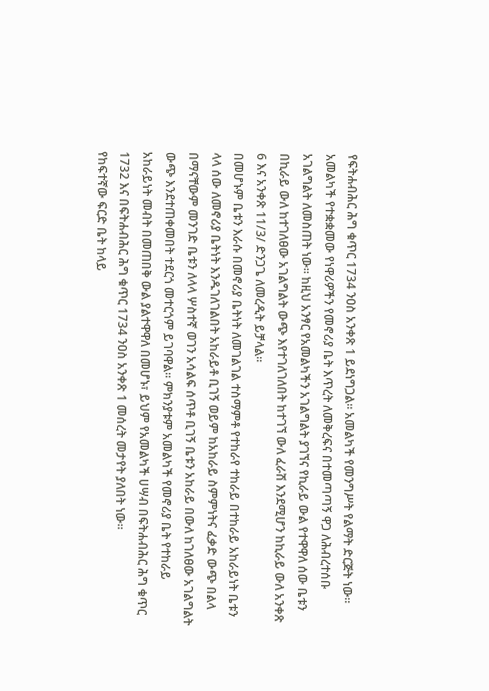የፍትሐብሕር ሕግ ቁጥር 1734 ንዐስ አንቀጽ 1 ይደነግጋል። አመልካች የመንግሥት የልማት ድርጅት ነው። አመልካች የተቋቋመው የነዋሪዎችን የመኖሪያ ቤት እጥረት ለመቅረፍና በተመጣጣኝ ዋጋ ለሕብረተሰቡ አገልግልት ለመስጠት ነው። ከዚህ አንፃር የአመልካችን አገልግልት ያገኘና የኪራይ ውል የተዋዋለ ሰው ቤቱን በኪራይ ውለ ከተገለፀው አገልግልት ውጭ እየተገለገለበት ከተገኘ ውለ ፈራሽ እንደሚሆን ከኪራይ ውለ አንቀጽ 6 እና አንቀጽ 11/3/ ድንጋጌ ለመረዲት ይቻላል።
በመሆኑም ቤቱን እራሱ በመኖሪያ ቤትነት ለመገልገል ተስማምቶ የተከራየ ተከራይ በተከራይ አከራይነት ቤቱን ላላ ሰው ለመኖሪያ ቤትነት እንዱገለገልበት አከራይቶ ቢገኝ ወይም ከአከራይ ስምምነትና ፈቃድ ውጭ በልላ በማናቸውም መንገድ ቤቱን ለላላ ሦስተኛ ወገን አሳልፍ ሰጥቶ ቢገኝ ቤቱን አከራይ በውለ ከገለፀው አገልግልት ውጭ እንደተጠቀመበት ተደርጎ መተርጎም ይገባዋል። ምክንያቱም አመልካች የመኖሪያ ቤት የተከራይ አከራይነት መብት በመጠበቅ ውል ያልተዋዋለ በመሆኑ፣ ይህም የአመልካች ሀሣብ በፍትሐብሕር ሕግ ቁጥር 1732 እና በፍትሐብሕር ሕግ ቁጥር 1734 ንዐስ አንቀጽ 1 መሰረት መታየት ያለበት ነው።
የከፍተኛው ፍርድ ቤት ከላይ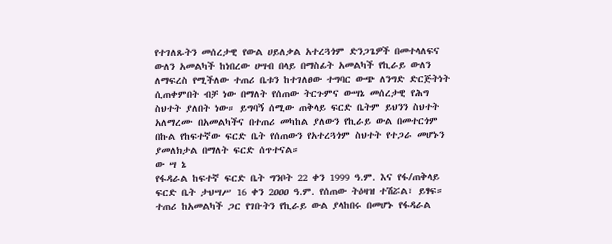የተገለጹትን መሰረታዊ የውል ሀይለቃል አተረጓጎም ድንጋጌዎች በመተላለፍና ውለን አመልካች ከነበረው ሀሣብ በላይ በማስፊት አመልካች የኪራይ ውለን ለማፍረስ የሚችለው ተጠሪ ቤቱን ከተገለፀው ተግባር ውጭ ለንግድ ድርጅትነት ሲጠቀምበት ብቻ ነው በማለት የሰጠው ትርጉምና ውሣኔ መሰረታዊ የሕግ ስህተት ያለበት ነው። ይግባኝ ሰሚው ጠቅላይ ፍርድ ቤትም ይህንን ስህተት አለማረሙ በአመልካችና በተጠሪ መካከል ያለውን የኪራይ ውል በመተርጎም በኩል የከፍተኛው ፍርድ ቤት የሰጠውን የአተረጓጎም ስህተት የተጋራ መሆኑን ያመለክታል በማለት ፍርድ ሰጥተናል።
ው ሣ ኔ
የፋዳራል ከፍተኛ ፍርድ ቤት ግንቦት 22 ቀን 1999 ዓ.ም. እና የፋ/ጠቅላይ ፍርድ ቤት ታህሣሥ 16 ቀን 2ዐዐዐ ዓ.ም. የሰጠው ትዕዛዝ ተሽሯል፣ ይፃፍ።
ተጠሪ ከአመልካች ጋር የገቡትን የኪራይ ውል ያላከበሩ በመሆኑ የፋዳራል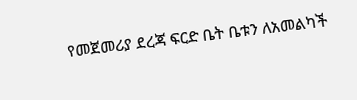የመጀመሪያ ደረጃ ፍርድ ቤት ቤቱን ለአመልካች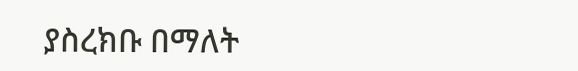ያስረክቡ በማለት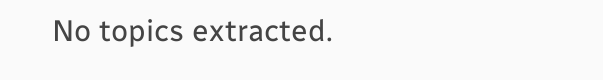No topics extracted.